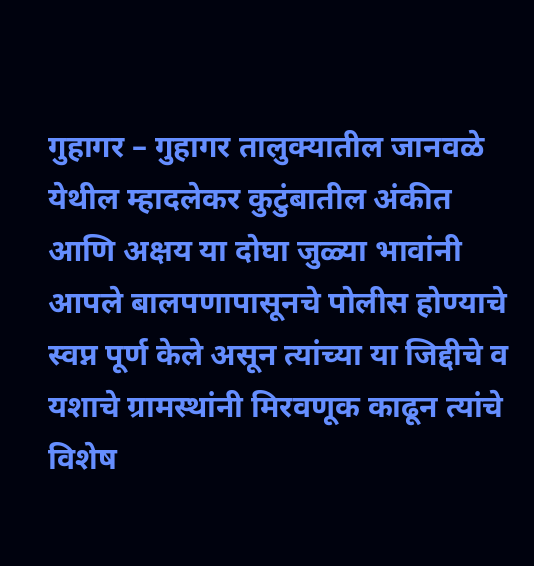गुहागर – गुहागर तालुक्यातील जानवळे येथील म्हादलेकर कुटुंबातील अंकीत आणि अक्षय या दोघा जुळ्या भावांनी आपले बालपणापासूनचे पोलीस होण्याचे स्वप्न पूर्ण केले असून त्यांच्या या जिद्दीचे व यशाचे ग्रामस्थांनी मिरवणूक काढून त्यांचे विशेष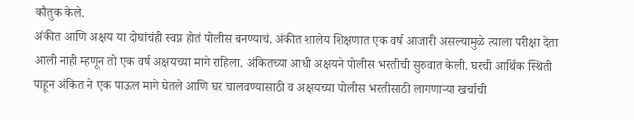कौतुक केले.
अंकीत आणि अक्षय या दोघांचंही स्वप्न होतं पोलीस बनण्याचं. अंकीत शालेय शिक्षणात एक वर्ष आजारी असल्यामुळे त्याला परीक्षा देता आली नाही म्हणून तो एक वर्ष अक्षयच्या मागे राहिला. अंकितच्या आधी अक्षयने पोलीस भरतीची सुरुवात केली. घरची आर्थिक स्थिती पाहून अंकित ने एक पाऊल मागे घेतले आणि घर चालवण्यासाठी व अक्षयच्या पोलीस भरतीसाठी लागणाऱ्या खर्चाची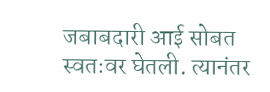जबाबदारी आई सोबत स्वतःवर घेतली. त्यानंतर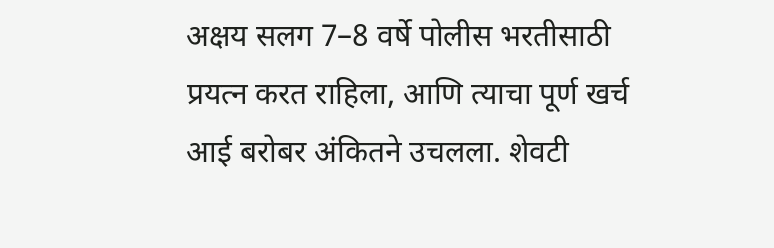अक्षय सलग 7–8 वर्षे पोलीस भरतीसाठी प्रयत्न करत राहिला, आणि त्याचा पूर्ण खर्च आई बरोबर अंकितने उचलला. शेवटी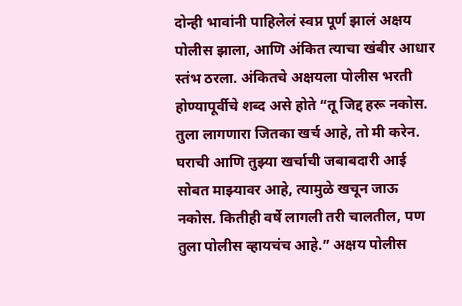दोन्ही भावांनी पाहिलेलं स्वप्न पूर्ण झालं अक्षय पोलीस झाला, आणि अंकित त्याचा खंबीर आधार स्तंभ ठरला. अंकितचे अक्षयला पोलीस भरती होण्यापूर्वीचे शब्द असे होते “तू जिद्द हरू नकोस. तुला लागणारा जितका खर्च आहे, तो मी करेन. घराची आणि तुझ्या खर्चाची जबाबदारी आई सोबत माझ्यावर आहे, त्यामुळे खचून जाऊ नकोस. कितीही वर्षे लागली तरी चालतील, पण तुला पोलीस व्हायचंच आहे.” अक्षय पोलीस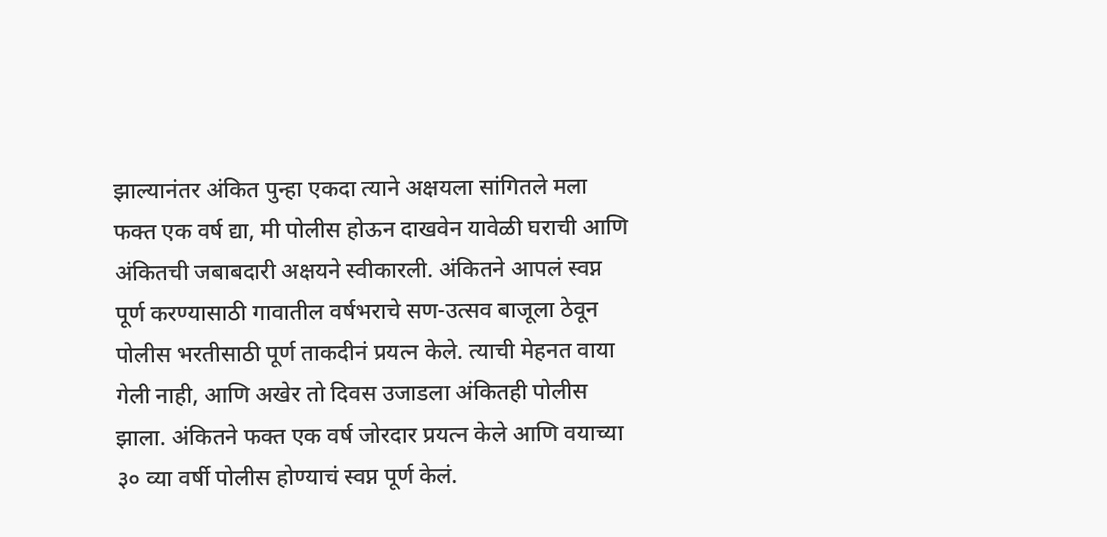झाल्यानंतर अंकित पुन्हा एकदा त्याने अक्षयला सांगितले मला फक्त एक वर्ष द्या, मी पोलीस होऊन दाखवेन यावेळी घराची आणि अंकितची जबाबदारी अक्षयने स्वीकारली. अंकितने आपलं स्वप्न पूर्ण करण्यासाठी गावातील वर्षभराचे सण-उत्सव बाजूला ठेवून पोलीस भरतीसाठी पूर्ण ताकदीनं प्रयत्न केले. त्याची मेहनत वाया गेली नाही, आणि अखेर तो दिवस उजाडला अंकितही पोलीस झाला. अंकितने फक्त एक वर्ष जोरदार प्रयत्न केले आणि वयाच्या ३० व्या वर्षी पोलीस होण्याचं स्वप्न पूर्ण केलं.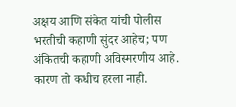अक्षय आणि संकेत यांची पोलीस भरतीची कहाणी सुंदर आहेच; पण अंकितची कहाणी अविस्मरणीय आहे. कारण तो कधीच हरला नाही.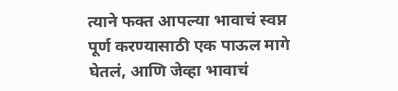त्याने फक्त आपल्या भावाचं स्वप्न पूर्ण करण्यासाठी एक पाऊल मागे घेतलं, आणि जेव्हा भावाचं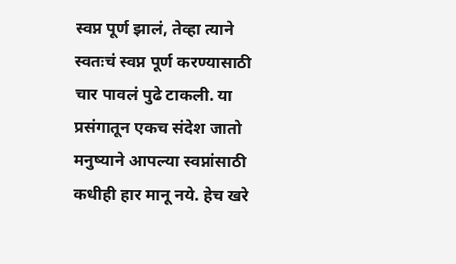स्वप्न पूर्ण झालं, तेव्हा त्याने स्वतःचं स्वप्न पूर्ण करण्यासाठी चार पावलं पुढे टाकली. या प्रसंगातून एकच संदेश जातो मनुष्याने आपल्या स्वप्नांसाठी कधीही हार मानू नये. हेच खरे